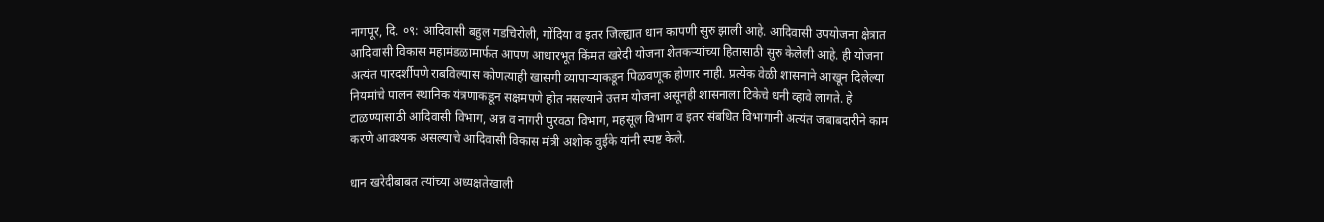नागपूर, दि. ०९: आदिवासी बहुल गडचिरोली, गोंदिया व इतर जिल्ह्यात धान कापणी सुरु झाली आहे. आदिवासी उपयोजना क्षेत्रात आदिवासी विकास महामंडळामार्फत आपण आधारभूत किंमत खरेदी योजना शेतकऱ्यांच्या हितासाठी सुरु केलेली आहे. ही योजना अत्यंत पारदर्शीपणे राबविल्यास कोणत्याही खासगी व्यापाऱ्याकडून पिळवणूक होणार नाही. प्रत्येक वेळी शासनाने आखून दिलेल्या नियमांचे पालन स्थानिक यंत्रणाकडून सक्षमपणे होत नसल्याने उत्तम योजना असूनही शासनाला टिकेचे धनी व्हावे लागते. हे टाळण्यासाठी आदिवासी विभाग, अन्न व नागरी पुरवठा विभाग, महसूल विभाग व इतर संबधित विभागानी अत्यंत जबाबदारीने काम करणे आवश्यक असल्याचे आदिवासी विकास मंत्री अशोक वुईके यांनी स्पष्ट केले.

धान खरेदीबाबत त्यांच्या अध्यक्षतेखाली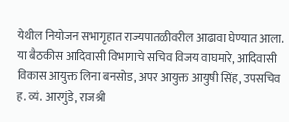येथील नियोजन सभागृहात राज्यपातळीवरील आढावा घेण्यात आला. या बैठकीस आदिवासी विभागाचे सचिव विजय वाघमारे, आदिवासी विकास आयुक्त लिना बनसोड, अपर आयुक्त आयुषी सिंह, उपसचिव ह. व्यं. आरगुंडे, राजश्री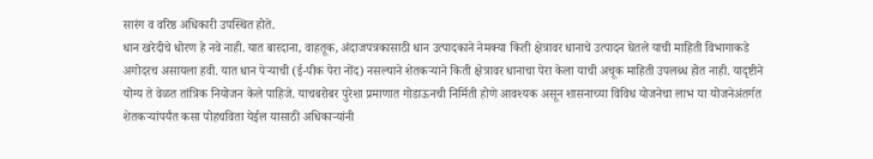सारंग व वरिष्ठ अधिकारी उपस्थित होते.
धान खरेदीचे धोरण हे नवे नाही. यात बारदाना, वाहतूक, अंदाजपत्रकासाठी धान उत्पादकाने नेमक्या किती क्षेत्रावर धानाचे उत्पादन घेतले याची माहिती विभागाकडे अगोदरच असायला हवी. यात धान पेऱ्याची (ई-पीक पेरा नोंद) नसल्याने शेतकऱ्याने किती क्षेत्रावर धानाचा पेरा केला याची अचूक माहिती उपलब्ध होत नाही. यादृष्टीने योग्य ते वेळत तांत्रिक नियोजन केले पाहिजे. याचबरोबर पुरेशा प्रमाणात गोडाऊनची निर्मिती होणे आवश्यक असून शासनाच्या विविध योजनेचा लाभ या योजनेअंतर्गत शेतकऱ्यांपर्यंत कसा पोहचविता येईल यासाठी अधिकाऱ्यांनी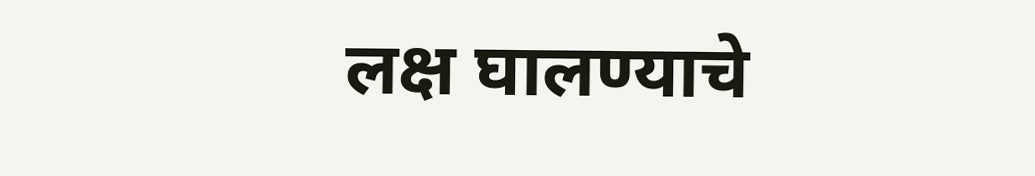लक्ष घालण्याचे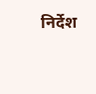निर्देश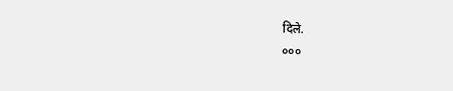दिले.
०००